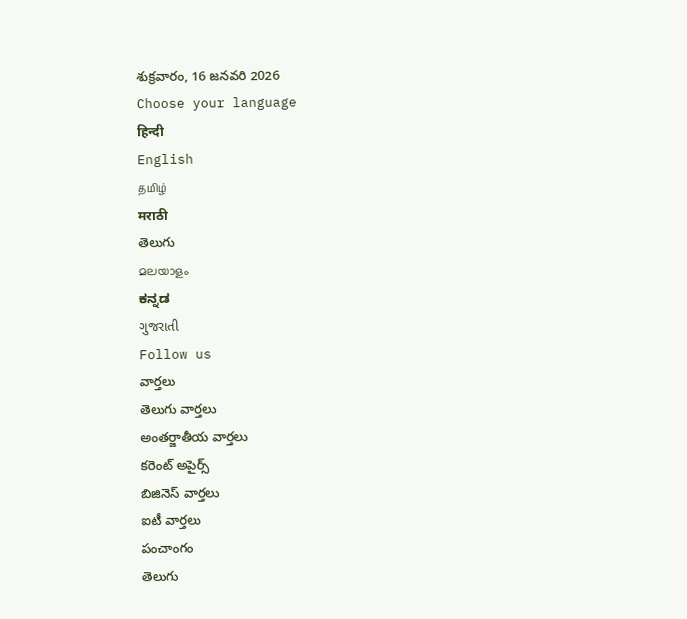శుక్రవారం, 16 జనవరి 2026
Choose your language
हिन्दी
English
தமிழ்
मराठी
తెలుగు
മലയാളം
ಕನ್ನಡ
ગુજરાતી
Follow us
వార్తలు
తెలుగు వార్తలు
అంతర్జాతీయ వార్తలు
కరెంట్ అపైర్స్
బిజినెస్ వార్తలు
ఐటీ వార్తలు
పంచాంగం
తెలుగు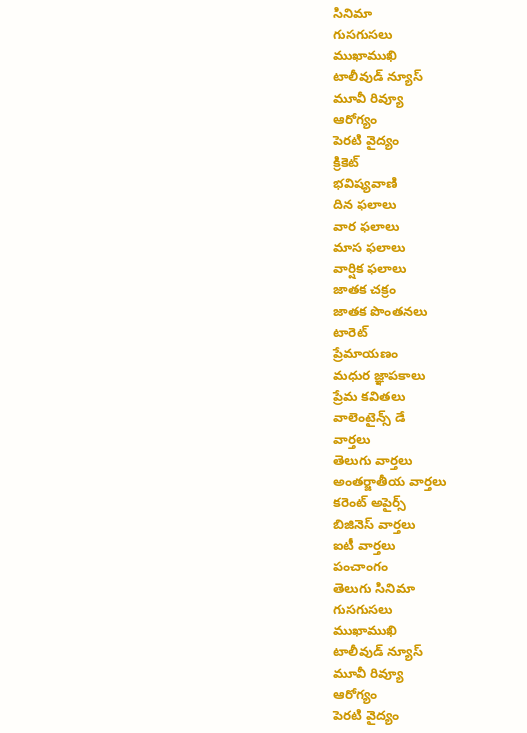సినిమా
గుసగుసలు
ముఖాముఖి
టాలీవుడ్ న్యూస్
మూవీ రివ్యూ
ఆరోగ్యం
పెరటి వైద్యం
క్రికెట్
భవిష్యవాణి
దిన ఫలాలు
వార ఫలాలు
మాస ఫలాలు
వార్షిక ఫలాలు
జాతక చక్రం
జాతక పొంతనలు
టారెట్
ప్రేమాయణం
మధుర జ్ఞాపకాలు
ప్రేమ కవితలు
వాలెంటైన్స్ డే
వార్తలు
తెలుగు వార్తలు
అంతర్జాతీయ వార్తలు
కరెంట్ అపైర్స్
బిజినెస్ వార్తలు
ఐటీ వార్తలు
పంచాంగం
తెలుగు సినిమా
గుసగుసలు
ముఖాముఖి
టాలీవుడ్ న్యూస్
మూవీ రివ్యూ
ఆరోగ్యం
పెరటి వైద్యం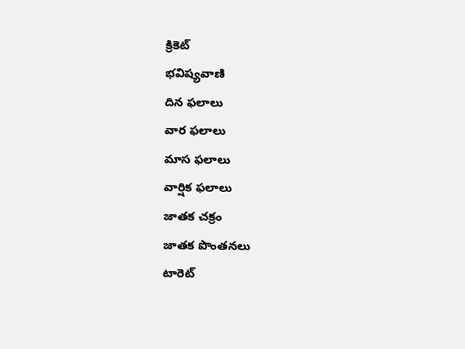క్రికెట్
భవిష్యవాణి
దిన ఫలాలు
వార ఫలాలు
మాస ఫలాలు
వార్షిక ఫలాలు
జాతక చక్రం
జాతక పొంతనలు
టారెట్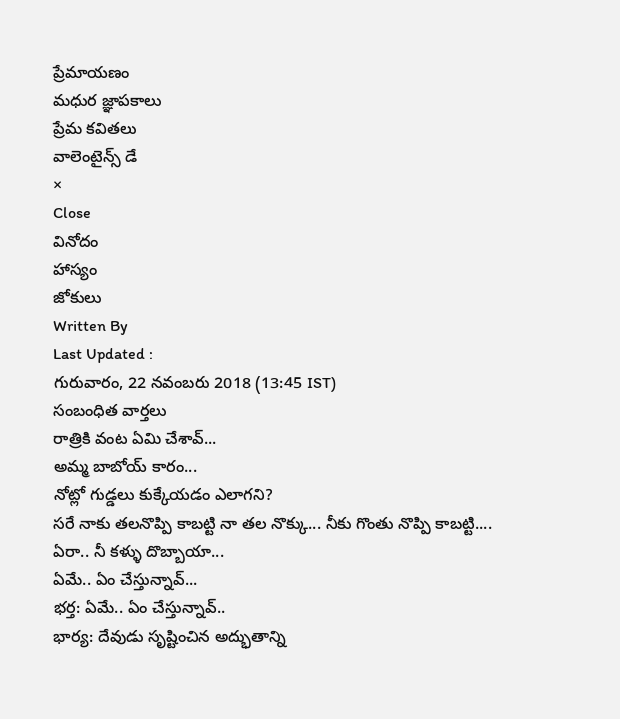ప్రేమాయణం
మధుర జ్ఞాపకాలు
ప్రేమ కవితలు
వాలెంటైన్స్ డే
×
Close
వినోదం
హాస్యం
జోకులు
Written By
Last Updated :
గురువారం, 22 నవంబరు 2018 (13:45 IST)
సంబంధిత వార్తలు
రాత్రికి వంట ఏమి చేశావ్...
అమ్మ బాబోయ్ కారం...
నోట్లో గుడ్డలు కుక్కేయడం ఎలాగని?
సరే నాకు తలనొప్పి కాబట్టి నా తల నొక్కు... నీకు గొంతు నొప్పి కాబట్టి....
ఏరా.. నీ కళ్ళు దొబ్బాయా...
ఏమే.. ఏం చేస్తున్నావ్...
భర్త: ఏమే.. ఏం చేస్తున్నావ్..
భార్య: దేవుడు సృష్టించిన అద్భుతాన్ని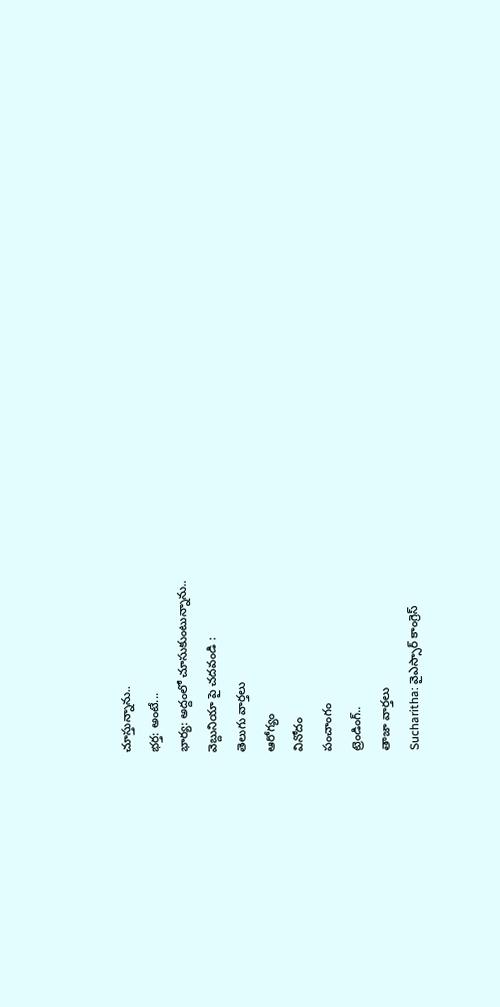చూస్తున్నాను..
భర్త: అంటే...
భార్య: అద్దంలో చూసుకుంటున్నాను..
వెబ్దునియా పై చదవండి :
తెలుగు వార్తలు
ఆరోగ్యం
వినోదం
పంచాంగం
ట్రెండింగ్..
తాజా వార్తలు
Sucharitha: వైఎస్సార్ కాంగ్రెస్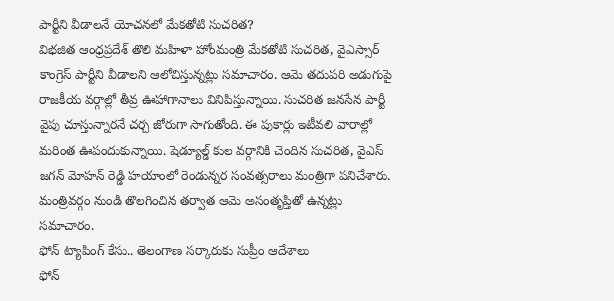పార్టీని వీడాలనే యోచనలో మేకతోటి సుచరిత?
విభజిత ఆంధ్రప్రదేశ్ తొలి మహిళా హోంమంత్రి మేకతోటి సుచరిత, వైఎస్సార్ కాంగ్రెస్ పార్టీని వీడాలని ఆలోచిస్తున్నట్లు సమాచారం. ఆమె తదుపరి అడుగుపై రాజకీయ వర్గాల్లో తీవ్ర ఊహాగానాలు వినిపిస్తున్నాయి. సుచరిత జనసేన పార్టీ వైపు చూస్తున్నారనే చర్చ జోరుగా సాగుతోంది. ఈ పుకార్లు ఇటీవలి వారాల్లో మరింత ఊపందుకున్నాయి. షెడ్యూల్డ్ కుల వర్గానికి చెందిన సుచరిత, వైఎస్ జగన్ మోహన్ రెడ్డి హయాంలో రెండున్నర సంవత్సరాలు మంత్రిగా పనిచేశారు. మంత్రివర్గం నుండి తొలగించిన తర్వాత ఆమె అసంతృప్తితో ఉన్నట్లు సమాచారం.
ఫోన్ ట్యాపింగ్ కేసు.. తెలంగాణ సర్కారుకు సుప్రీం ఆదేశాలు
ఫోన్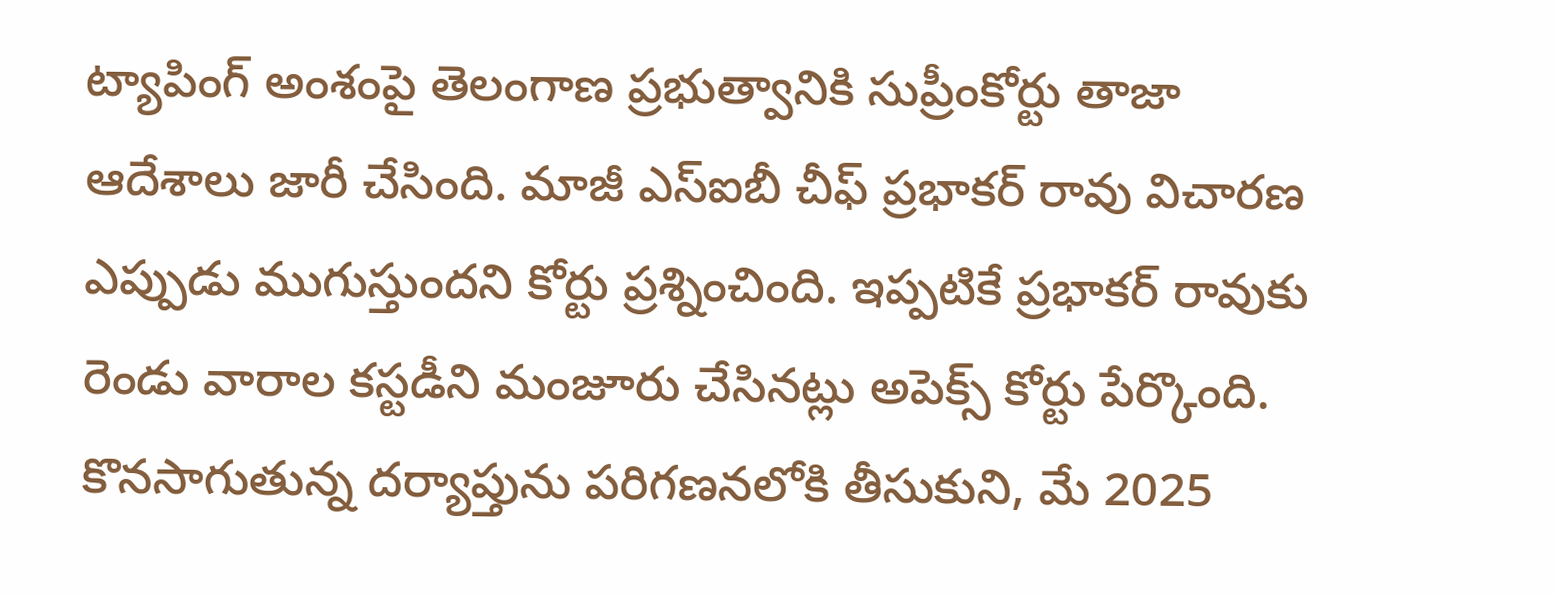ట్యాపింగ్ అంశంపై తెలంగాణ ప్రభుత్వానికి సుప్రీంకోర్టు తాజా ఆదేశాలు జారీ చేసింది. మాజీ ఎస్ఐబీ చీఫ్ ప్రభాకర్ రావు విచారణ ఎప్పుడు ముగుస్తుందని కోర్టు ప్రశ్నించింది. ఇప్పటికే ప్రభాకర్ రావుకు రెండు వారాల కస్టడీని మంజూరు చేసినట్లు అపెక్స్ కోర్టు పేర్కొంది. కొనసాగుతున్న దర్యాప్తును పరిగణనలోకి తీసుకుని, మే 2025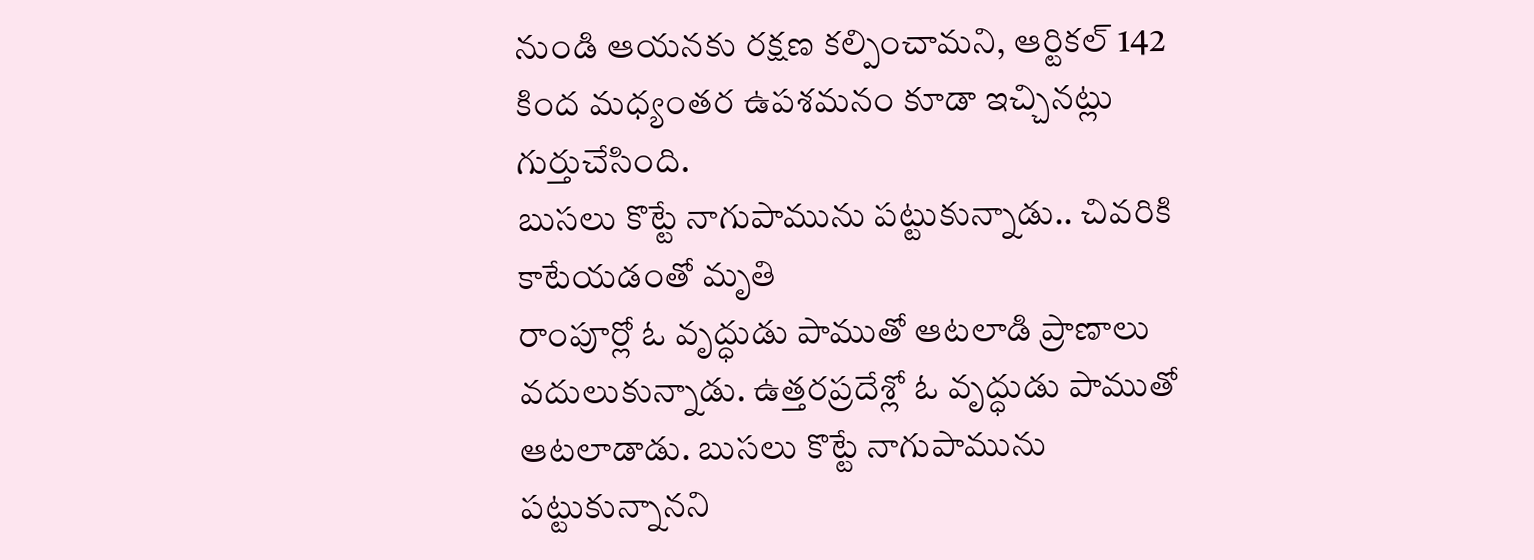నుండి ఆయనకు రక్షణ కల్పించామని, ఆర్టికల్ 142 కింద మధ్యంతర ఉపశమనం కూడా ఇచ్చినట్లు గుర్తుచేసింది.
బుసలు కొట్టే నాగుపామును పట్టుకున్నాడు.. చివరికి కాటేయడంతో మృతి
రాంపూర్లో ఓ వృద్ధుడు పాముతో ఆటలాడి ప్రాణాలు వదులుకున్నాడు. ఉత్తరప్రదేశ్లో ఓ వృద్ధుడు పాముతో ఆటలాడాడు. బుసలు కొట్టే నాగుపామును పట్టుకున్నానని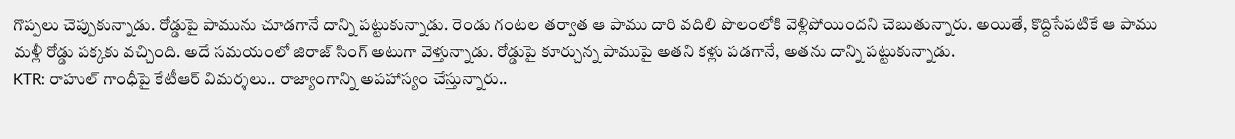గొప్పలు చెప్పుకున్నాడు. రోడ్డుపై పామును చూడగానే దాన్ని పట్టుకున్నాడు. రెండు గంటల తర్వాత ఆ పాము దారి వదిలి పొలంలోకి వెళ్లిపోయిందని చెబుతున్నారు. అయితే, కొద్దిసేపటికే ఆ పాము మళ్లీ రోడ్డు పక్కకు వచ్చింది. అదే సమయంలో జిరాజ్ సింగ్ అటుగా వెళ్తున్నాడు. రోడ్డుపై కూర్చున్న పాముపై అతని కళ్లు పడగానే, అతను దాన్ని పట్టుకున్నాడు.
KTR: రాహుల్ గాంధీపై కేటీఆర్ విమర్శలు.. రాజ్యాంగాన్ని అపహాస్యం చేస్తున్నారు..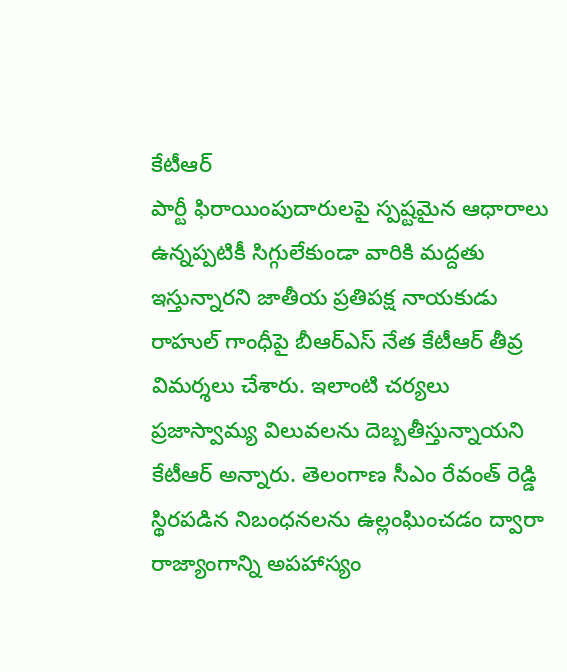కేటీఆర్
పార్టీ ఫిరాయింపుదారులపై స్పష్టమైన ఆధారాలు ఉన్నప్పటికీ సిగ్గులేకుండా వారికి మద్దతు ఇస్తున్నారని జాతీయ ప్రతిపక్ష నాయకుడు రాహుల్ గాంధీపై బీఆర్ఎస్ నేత కేటీఆర్ తీవ్ర విమర్శలు చేశారు. ఇలాంటి చర్యలు ప్రజాస్వామ్య విలువలను దెబ్బతీస్తున్నాయని కేటీఆర్ అన్నారు. తెలంగాణ సీఎం రేవంత్ రెడ్డి స్థిరపడిన నిబంధనలను ఉల్లంఘించడం ద్వారా రాజ్యాంగాన్ని అపహాస్యం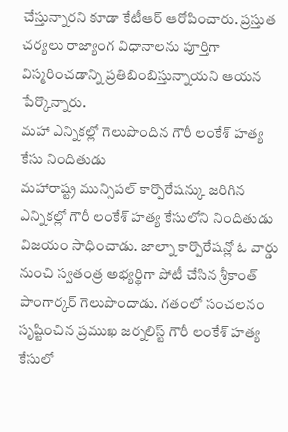చేస్తున్నారని కూడా కేటీఆర్ ఆరోపించారు. ప్రస్తుత చర్యలు రాజ్యాంగ విధానాలను పూర్తిగా విస్మరించడాన్ని ప్రతిబింబిస్తున్నాయని ఆయన పేర్కొన్నారు.
మహా ఎన్నికల్లో గెలుపొందిన గౌరీ లంకేశ్ హత్య కేసు నిందితుడు
మహారాష్ట్ర మున్సిపల్ కార్పొరేషన్కు జరిగిన ఎన్నికల్లో గౌరీ లంకేశ్ హత్య కేసులోని నిందితుడు విజయం సాధించాడు. జాల్నా కార్పొరేషన్లో ఓ వార్డు నుంచి స్వతంత్ర అభ్యర్థిగా పోటీ చేసిన శ్రీకాంత్ పాంగార్కర్ గెలుపొందాడు. గతంలో సంచలనం సృష్టించిన ప్రముఖ జర్నలిస్ట్ గౌరీ లంకేశ్ హత్య కేసులో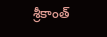శ్రీకాంత్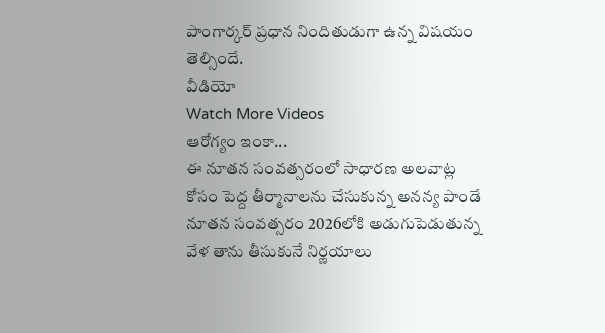పాంగార్కర్ ప్రధాన నిందితుడుగా ఉన్న విషయం తెల్సిందే.
వీడియో
Watch More Videos
ఆరోగ్యం ఇంకా...
ఈ నూతన సంవత్సరంలో సాధారణ అలవాట్ల కోసం పెద్ద తీర్మానాలను చేసుకున్న అనన్య పాండే
నూతన సంవత్సరం 2026లోకి అడుగుపెడుతున్న వేళ తాను తీసుకునే నిర్ణయాలు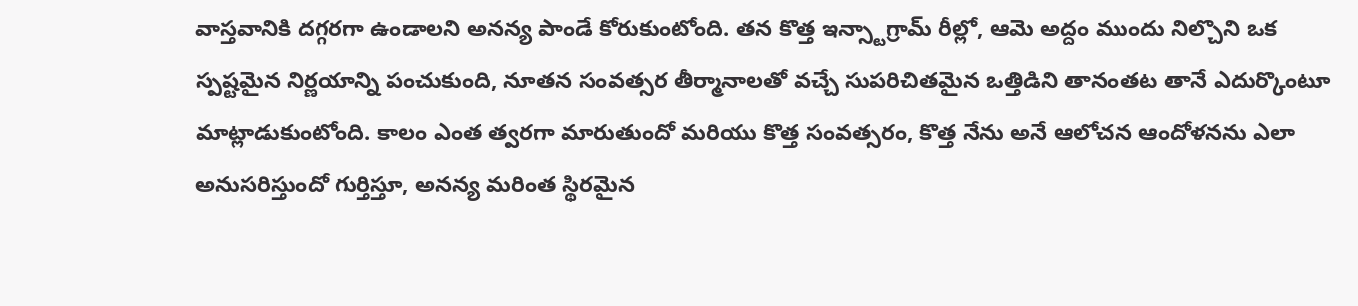వాస్తవానికి దగ్గరగా ఉండాలని అనన్య పాండే కోరుకుంటోంది. తన కొత్త ఇన్స్టాగ్రామ్ రీల్లో, ఆమె అద్దం ముందు నిల్చొని ఒక స్పష్టమైన నిర్ణయాన్ని పంచుకుంది, నూతన సంవత్సర తీర్మానాలతో వచ్చే సుపరిచితమైన ఒత్తిడిని తానంతట తానే ఎదుర్కొంటూ మాట్లాడుకుంటోంది. కాలం ఎంత త్వరగా మారుతుందో మరియు కొత్త సంవత్సరం, కొత్త నేను అనే ఆలోచన ఆందోళనను ఎలా అనుసరిస్తుందో గుర్తిస్తూ, అనన్య మరింత స్థిరమైన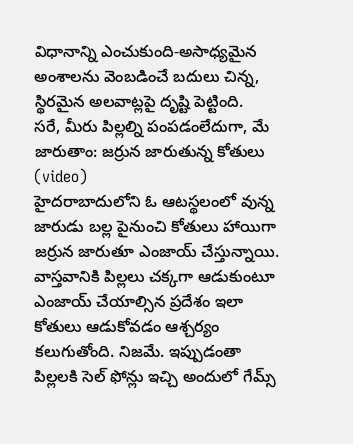విధానాన్ని ఎంచుకుంది-అసాధ్యమైన అంశాలను వెంబడించే బదులు చిన్న, స్థిరమైన అలవాట్లపై దృష్టి పెట్టింది.
సరే, మీరు పిల్లల్ని పంపడంలేదుగా, మే జారుతాం: జర్రున జారుతున్న కోతులు (video)
హైదరాబాదులోని ఓ ఆటస్థలంలో వున్న జారుడు బల్ల పైనుంచి కోతులు హాయిగా జర్రున జారుతూ ఎంజాయ్ చేస్తున్నాయి. వాస్తవానికి పిల్లలు చక్కగా ఆడుకుంటూ ఎంజాయ్ చేయాల్సిన ప్రదేశం ఇలా కోతులు ఆడుకోవడం ఆశ్చర్యం కలుగుతోంది. నిజమే. ఇప్పుడంతా పిల్లలకి సెల్ ఫోన్లు ఇచ్చి అందులో గేమ్స్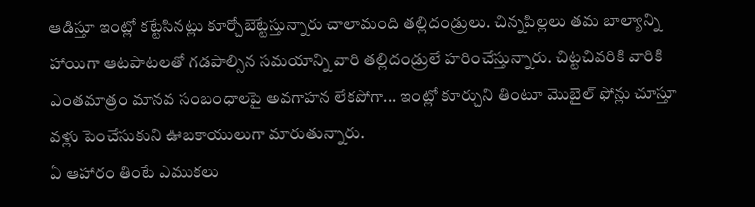ఆడిస్తూ ఇంట్లో కట్టేసినట్లు కూర్చోబెట్టేస్తున్నారు చాలామంది తల్లిదండ్రులు. చిన్నపిల్లలు తమ బాల్యాన్ని హాయిగా ఆటపాటలతో గడపాల్సిన సమయాన్ని వారి తల్లిదండ్రులే హరించేస్తున్నారు. చిట్టచివరికి వారికి ఎంతమాత్రం మానవ సంబంధాలపై అవగాహన లేకపోగా... ఇంట్లో కూర్చుని తింటూ మొబైల్ ఫోన్లు చూస్తూ వళ్లు పెంచేసుకుని ఊబకాయులుగా మారుతున్నారు.
ఏ ఆహారం తింటే ఎముకలు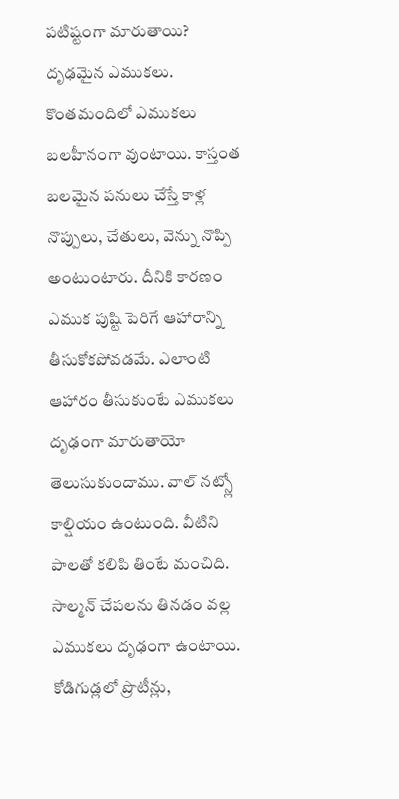పటిష్టంగా మారుతాయి?
దృఢమైన ఎముకలు. కొంతమందిలో ఎముకలు బలహీనంగా వుంటాయి. కాస్తంత బలమైన పనులు చేస్తే కాళ్ల నొప్పులు, చేతులు, వెన్ను నొప్పి అంటుంటారు. దీనికి కారణం ఎముక పుష్టి పెరిగే ఆహారాన్ని తీసుకోకపోవడమే. ఎలాంటి ఆహారం తీసుకుంటే ఎముకలు దృఢంగా మారుతాయో తెలుసుకుందాము. వాల్ నట్స్లో కాల్షియం ఉంటుంది. వీటిని పాలతో కలిపి తింటే మంచిది. సాల్మన్ చేపలను తినడం వల్ల ఎముకలు దృఢంగా ఉంటాయి. కోడిగుడ్లలో ప్రొటీన్లు,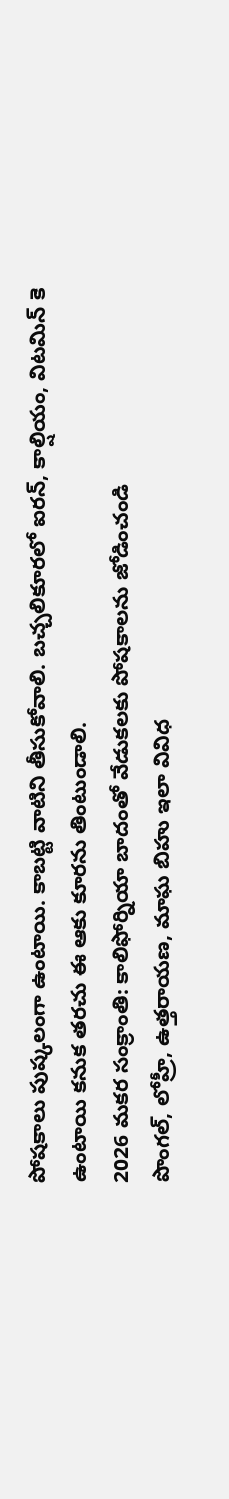పోషకాలు పుష్కలంగా ఉంటాయి. కాబట్టి వాటిని తీసుకోవాలి. బచ్చలికూరలో ఐరన్, కాల్షియం, విటమిన్ కె ఉంటాయి కనుక తరచు ఈ ఆకు కూరను తింటుండాలి.
2026 మకర సంక్రాంతి: కాలిఫోర్నియా బాదంతో వేడుకలకు పోషకాలను జోడించండి
పొంగల్, లోహ్రీ, ఉత్తరాయణ, మాఘ బిహు ఇలా వివిధ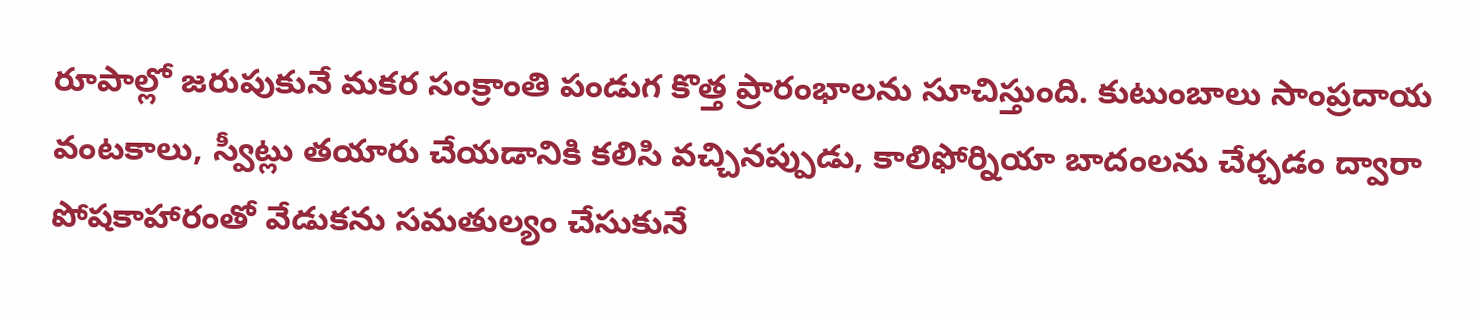రూపాల్లో జరుపుకునే మకర సంక్రాంతి పండుగ కొత్త ప్రారంభాలను సూచిస్తుంది. కుటుంబాలు సాంప్రదాయ వంటకాలు, స్వీట్లు తయారు చేయడానికి కలిసి వచ్చినప్పుడు, కాలిఫోర్నియా బాదంలను చేర్చడం ద్వారా పోషకాహారంతో వేడుకను సమతుల్యం చేసుకునే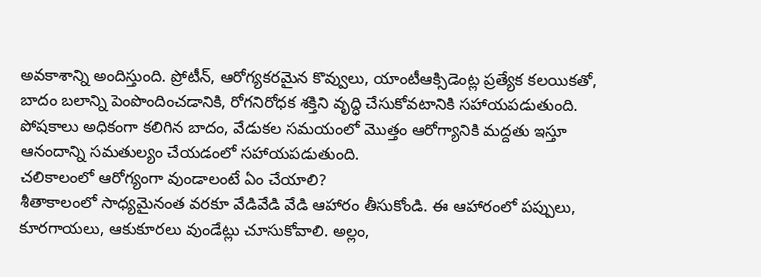అవకాశాన్ని అందిస్తుంది. ప్రోటీన్, ఆరోగ్యకరమైన కొవ్వులు, యాంటీఆక్సిడెంట్ల ప్రత్యేక కలయికతో, బాదం బలాన్ని పెంపొందించడానికి, రోగనిరోధక శక్తిని వృద్ధి చేసుకోవటానికి సహాయపడుతుంది. పోషకాలు అధికంగా కలిగిన బాదం, వేడుకల సమయంలో మొత్తం ఆరోగ్యానికి మద్దతు ఇస్తూ ఆనందాన్ని సమతుల్యం చేయడంలో సహాయపడుతుంది.
చలికాలంలో ఆరోగ్యంగా వుండాలంటే ఏం చేయాలి?
శీతాకాలంలో సాధ్యమైనంత వరకూ వేడివేడి వేడి ఆహారం తీసుకోండి. ఈ ఆహారంలో పప్పులు, కూరగాయలు, ఆకుకూరలు వుండేట్లు చూసుకోవాలి. అల్లం,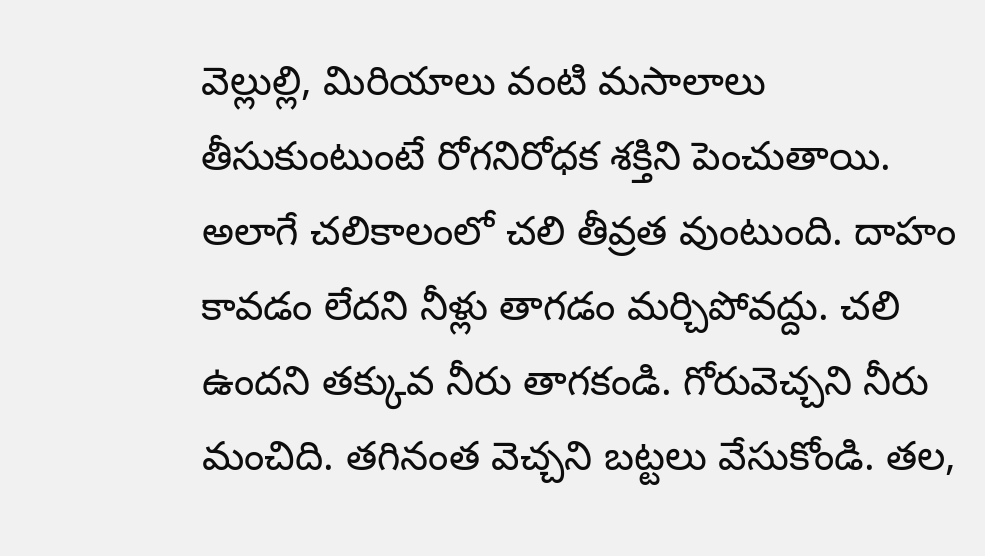వెల్లుల్లి, మిరియాలు వంటి మసాలాలు తీసుకుంటుంటే రోగనిరోధక శక్తిని పెంచుతాయి. అలాగే చలికాలంలో చలి తీవ్రత వుంటుంది. దాహం కావడం లేదని నీళ్లు తాగడం మర్చిపోవద్దు. చలి ఉందని తక్కువ నీరు తాగకండి. గోరువెచ్చని నీరు మంచిది. తగినంత వెచ్చని బట్టలు వేసుకోండి. తల,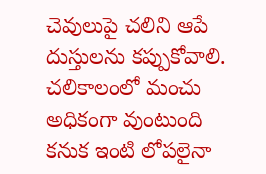చెవులుపై చలిని ఆపే దుస్తులను కప్పుకోవాలి. చలికాలంలో మంచు అధికంగా వుంటుంది కనుక ఇంటి లోపలైనా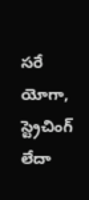సరే యోగా, స్ట్రెచింగ్ లేదా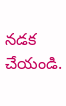నడక చేయండి.